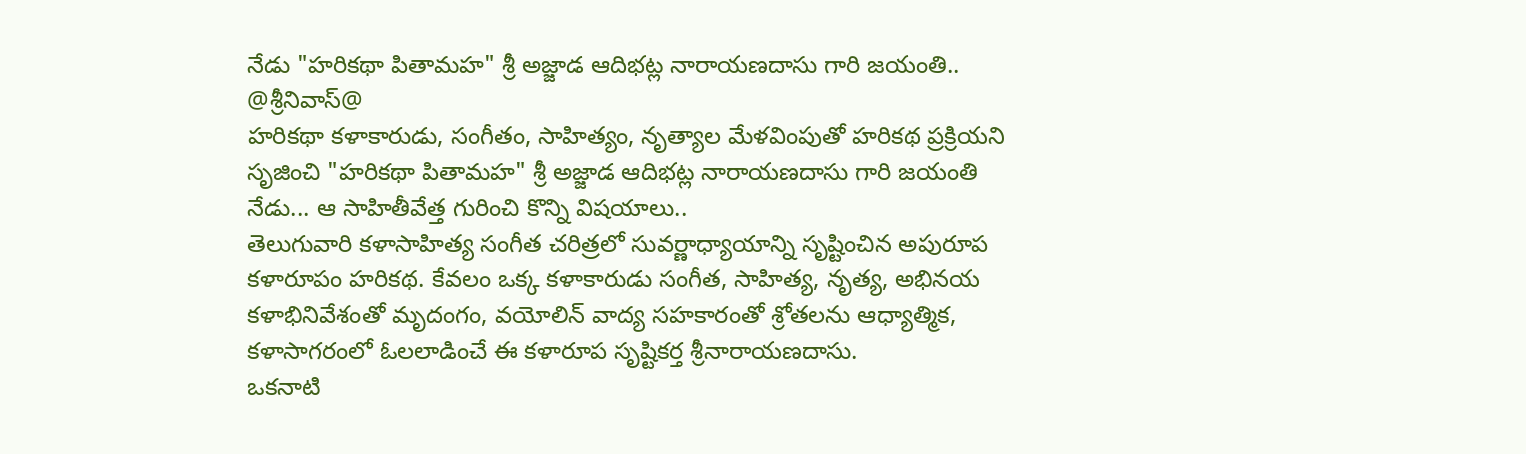నేడు "హరికథా పితామహ" శ్రీ అజ్జాడ ఆదిభట్ల నారాయణదాసు గారి జయంతి..
@శ్రీనివాస్@
హరికథా కళాకారుడు, సంగీతం, సాహిత్యం, నృత్యాల మేళవింపుతో హరికథ ప్రక్రియని సృజించి "హరికథా పితామహ" శ్రీ అజ్జాడ ఆదిభట్ల నారాయణదాసు గారి జయంతి నేడు... ఆ సాహితీవేత్త గురించి కొన్ని విషయాలు..
తెలుగువారి కళాసాహిత్య సంగీత చరిత్రలో సువర్ణాధ్యాయాన్ని సృష్టించిన అపురూప కళారూపం హరికథ. కేవలం ఒక్క కళాకారుడు సంగీత, సాహిత్య, నృత్య, అభినయ కళాభినివేశంతో మృదంగం, వయోలిన్ వాద్య సహకారంతో శ్రోతలను ఆధ్యాత్మిక, కళాసాగరంలో ఓలలాడించే ఈ కళారూప సృష్టికర్త శ్రీనారాయణదాసు.
ఒకనాటి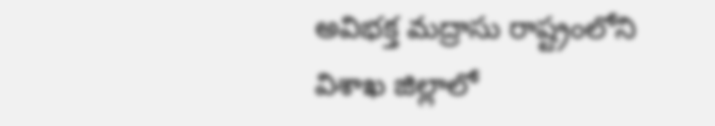అవిభక్త మద్రాసు రాష్ట్రంలోని విశాఖ జిల్లాలో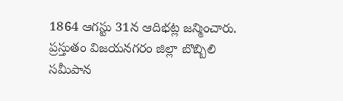1864 ఆగస్టు 31న ఆదిభట్ల జన్మించారు. ప్రస్తుతం విజయనగరం జిల్లా బొబ్బిలి సమీపాన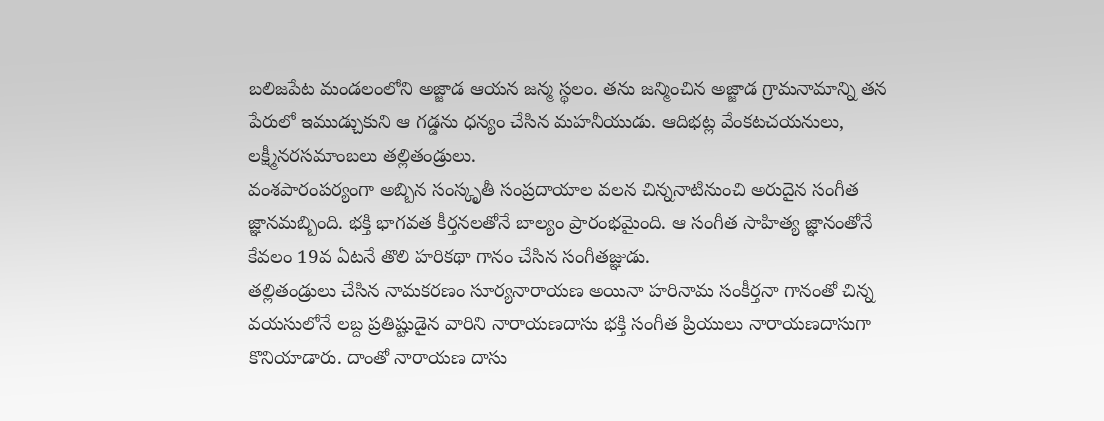బలిజపేట మండలంలోని అజ్జాడ ఆయన జన్మ స్థలం. తను జన్మించిన అజ్జాడ గ్రామనామాన్ని తన పేరులో ఇముడ్చుకుని ఆ గడ్డను ధన్యం చేసిన మహనీయుడు. ఆదిభట్ల వేంకటచయనులు, లక్ష్మీనరసమాంబలు తల్లితండ్రులు.
వంశపారంపర్యంగా అబ్బిన సంస్కృతీ సంప్రదాయాల వలన చిన్ననాటినుంచి అరుదైన సంగీత జ్ఞానమబ్బింది. భక్తి భాగవత కీర్తనలతోనే బాల్యం ప్రారంభమైంది. ఆ సంగీత సాహిత్య జ్ఞానంతోనే కేవలం 19వ ఏటనే తొలి హరికథా గానం చేసిన సంగీతజ్ఞుడు.
తల్లితండ్రులు చేసిన నామకరణం సూర్యనారాయణ అయినా హరినామ సంకీర్తనా గానంతో చిన్న వయసులోనే లబ్ద ప్రతిష్టుడైన వారిని నారాయణదాసు భక్తి సంగీత ప్రియులు నారాయణదాసుగా కొనియాడారు. దాంతో నారాయణ దాసు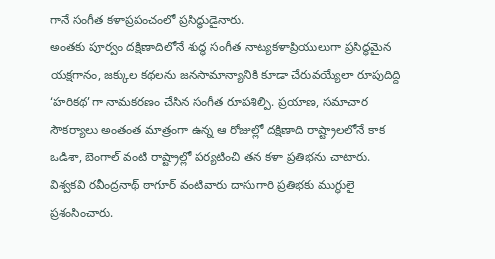గానే సంగీత కళాప్రపంచంలో ప్రసిద్ధుడైనారు.
అంతకు పూర్వం దక్షిణాదిలోనే శుద్ధ సంగీత నాట్యకళాప్రియులుగా ప్రసిద్ధమైన యక్షగానం, జక్కుల కథలను జనసామాన్యానికి కూడా చేరువయ్యేలా రూపుదిద్ది ‘హరికథ’గా నామకరణం చేసిన సంగీత రూపశిల్పి. ప్రయాణ, సమాచార సౌకర్యాలు అంతంత మాత్రంగా ఉన్న ఆ రోజుల్లో దక్షిణాది రాష్ట్రాలలోనే కాక ఒడిశా, బెంగాల్ వంటి రాష్ట్రాల్లో పర్యటించి తన కళా ప్రతిభను చాటారు. విశ్వకవి రవీంద్రనాథ్ ఠాగూర్ వంటివారు దాసుగారి ప్రతిభకు ముగ్ధులై ప్రశంసించారు.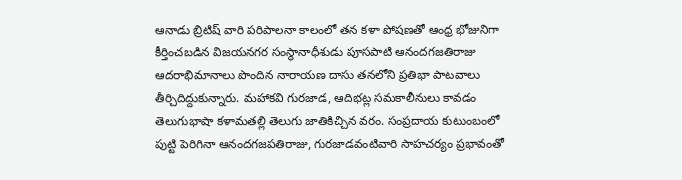ఆనాడు బ్రిటిష్ వారి పరిపాలనా కాలంలో తన కళా పోషణతో ఆంధ్ర భోజునిగా కీర్తించబడిన విజయనగర సంస్థానాధీశుడు పూసపాటి ఆనందగజతిరాజు ఆదరాభిమానాలు పొందిన నారాయణ దాసు తనలోని ప్రతిభా పాటవాలు తీర్చిదిద్దుకున్నారు. మహాకవి గురజాడ, ఆదిభట్ల సమకాలీనులు కావడం తెలుగుభాషా కళామతల్లి తెలుగు జాతికిచ్చిన వరం. సంప్రదాయ కుటుంబంలో పుట్టి పెరిగినా ఆనందగజపతిరాజు, గురజాడవంటివారి సాహచర్యం ప్రభావంతో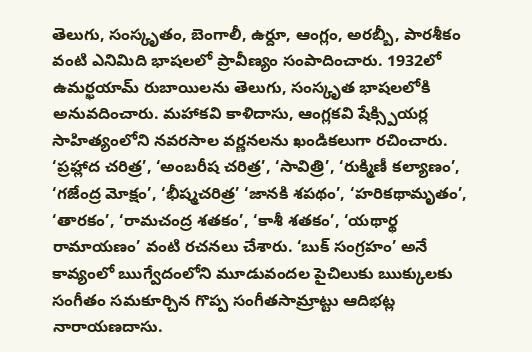తెలుగు, సంస్కృతం, బెంగాలీ, ఉర్దూ, ఆంగ్లం, అరబ్బీ, పారశీకం వంటి ఎనిమిది భాషలలో ప్రావీణ్యం సంపాదించారు. 1932లో ఉమర్ఖయామ్ రుబాయిలను తెలుగు, సంస్కృత భాషలలోకి అనువదించారు. మహాకవి కాళిదాసు, ఆంగ్లకవి షేక్స్పియర్ల సాహిత్యంలోని నవరసాల వర్ణనలను ఖండికలుగా రచించారు. ‘ప్రహ్లాద చరిత్ర’, ‘అంబరీష చరిత్ర’, ‘సావిత్రి’, ‘రుక్మిణీ కల్యాణం’, ‘గజేంద్ర మోక్షం’, ‘భీష్మచరిత్ర’ ‘జానకి శపథం’, ‘హరికథామృతం’, ‘తారకం’, ‘రామచంద్ర శతకం’, ‘కాశీ శతకం’, ‘యథార్థ రామాయణం’ వంటి రచనలు చేశారు. ‘బుక్ సంగ్రహం’ అనే కావ్యంలో ఋగ్వేదంలోని మూడువందల పైచిలుకు ఋక్కులకు సంగీతం సమకూర్చిన గొప్ప సంగీతసామ్రాట్టు ఆదిభట్ల నారాయణదాసు.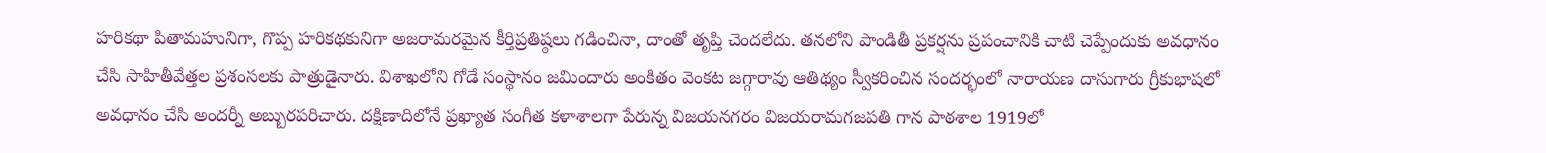హరికథా పితామహునిగా, గొప్ప హరికథకునిగా అజరామరమైన కీర్తిప్రతిష్ఠలు గడించినా, దాంతో తృప్తి చెందలేదు. తనలోని పాండితీ ప్రకర్షను ప్రపంచానికి చాటి చెప్పేందుకు అవధానం చేసి సాహితీవేత్తల ప్రశంసలకు పాత్రుడైనారు. విశాఖలోని గోడే సంస్థానం జమిందారు అంకితం వెంకట జగ్గారావు ఆతిథ్యం స్వీకరించిన సందర్భంలో నారాయణ దాసుగారు గ్రీకుభాషలో అవధానం చేసి అందర్నీ అబ్బురపరిచారు. దక్షిణాదిలోనే ప్రఖ్యాత సంగీత కళాశాలగా పేరున్న విజయనగరం విజయరామగజపతి గాన పాఠశాల 1919లో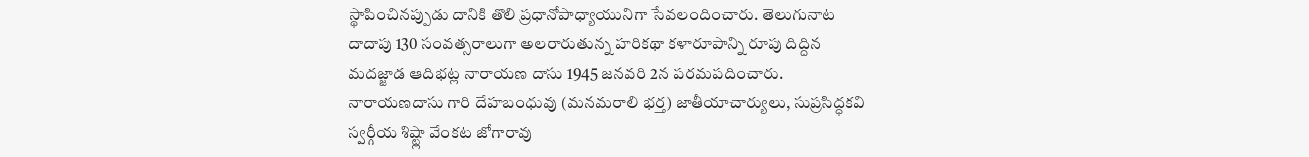స్థాపించినప్పుడు దానికి తొలి ప్రధానోపాధ్యాయునిగా సేవలందించారు. తెలుగునాట దాదాపు 130 సంవత్సరాలుగా అలరారుతున్న హరికథా కళారూపాన్ని రూపు దిద్దిన మదజ్జాడ ఆదిభట్ల నారాయణ దాసు 1945 జనవరి 2న పరమపదించారు.
నారాయణదాసు గారి దేహబంధువు (మనమరాలి భర్త) జాతీయాచార్యులు, సుప్రసిద్ధకవి స్వర్గీయ శిష్ట్లా వేంకట జోగారావు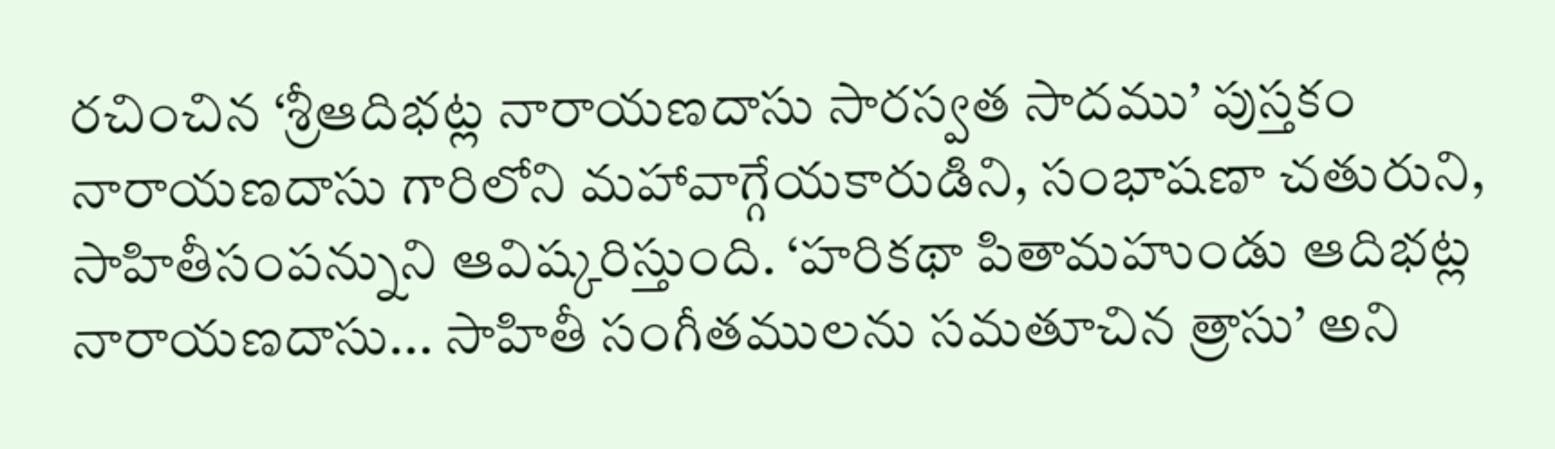రచించిన ‘శ్రీఆదిభట్ల నారాయణదాసు సారస్వత సాదము’ పుస్తకం నారాయణదాసు గారిలోని మహావాగ్గేయకారుడిని, సంభాషణా చతురుని, సాహితీసంపన్నుని ఆవిష్కరిస్తుంది. ‘హరికథా పితామహుండు ఆదిభట్ల నారాయణదాసు... సాహితీ సంగీతములను సమతూచిన త్రాసు’ అని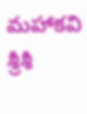మహాకవి శ్రీశీ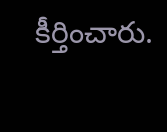కీర్తించారు.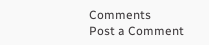Comments
Post a Comment